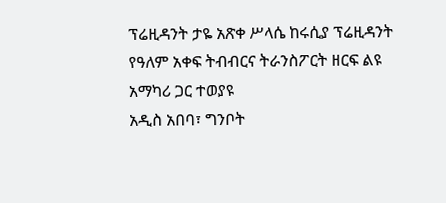ፕሬዚዳንት ታዬ አጽቀ ሥላሴ ከሩሲያ ፕሬዚዳንት የዓለም አቀፍ ትብብርና ትራንስፖርት ዘርፍ ልዩ አማካሪ ጋር ተወያዩ
አዲስ አበባ፣ ግንቦት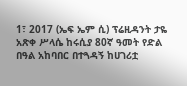1፣ 2017 (ኤፍ ኤም ሲ) ፕሬዚዳንት ታዬ አጽቀ ሥላሴ ከሩሲያ 80ኛ ዓመት የድል በዓል አከባበር በተጓዳኝ ከሀገሪቷ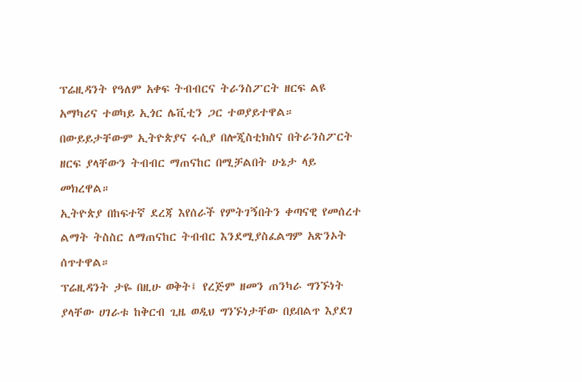ፕሬዚዳንት የዓለም አቀፍ ትብብርና ትራንስፖርት ዘርፍ ልዩ አማካሪና ተወካይ ኢጎር ሌቪቲን ጋር ተወያይተዋል።
በውይይታቸውም ኢትዮጵያና ሩሲያ በሎጂስቲክስና በትራንስፖርት ዘርፍ ያላቸውን ትብብር ማጠናከር በሚቻልበት ሁኔታ ላይ መክረዋል።
ኢትዮጵያ በከፍተኛ ደረጃ እየሰራች የምትገኝበትን ቀጣናዊ የመሰረተ ልማት ትስስር ለማጠናከር ትብብር እንደሚያስፈልግም አጽንኦት ሰጥተዋል።
ፕሬዚዳንት ታዬ በዚሁ ወቅት፤ የረጅም ዘመን ጠንካራ ግንኙነት ያላቸው ሀገራቱ ከቅርብ ጊዜ ወዲህ ግንኙነታቸው በይበልጥ እያደገ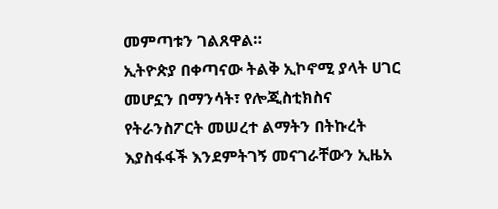መምጣቱን ገልጸዋል።
ኢትዮጵያ በቀጣናው ትልቅ ኢኮኖሚ ያላት ሀገር መሆኗን በማንሳት፣ የሎጂስቲክስና የትራንስፖርት መሠረተ ልማትን በትኩረት እያስፋፋች እንደምትገኝ መናገራቸውን ኢዜአ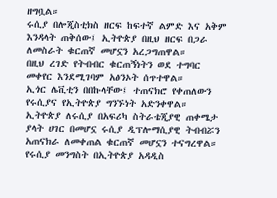ዘግቧል።
ሩሲያ በሎጂስቲክስ ዘርፍ ከፍተኛ ልምድ እና አቅም እንዳላት ጠቅሰው፤ ኢትዮጵያ በዚህ ዘርፍ በጋራ ለመስራት ቁርጠኛ መሆኗን አረጋግጠዋል።
በዚህ ረገድ የትብብር ቁርጠኝነትን ወደ ተግባር መቀየር እንደሚገባም አፅንኦት ሰጥተዋል።
ኢጎር ሌቪቲን በበኩላቸው፤ ተጠናክሮ የቀጠለውን የሩሲያና የኢትዮጵያ ግንኙነት አድንቀዋል።
ኢትዮጵያ ለሩሲያ በአፍሪካ ስትራቴጂያዊ ጠቀሜታ ያላት ሀገር በመሆኗ ሩሲያ ዲፕሎማሲያዊ ትብብሯን አጠናክራ ለመቀጠል ቁርጠኛ መሆኗን ተናግረዋል።
የሩሲያ መንግስት በኢትዮጵያ አዳዲስ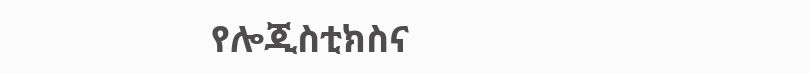የሎጂስቲክስና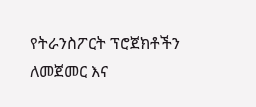የትራንስፖርት ፕሮጀክቶችን ለመጀመር እና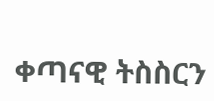ቀጣናዊ ትስስርን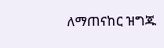ለማጠናከር ዝግጁ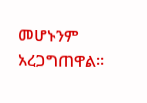መሆኑንም አረጋግጠዋል።